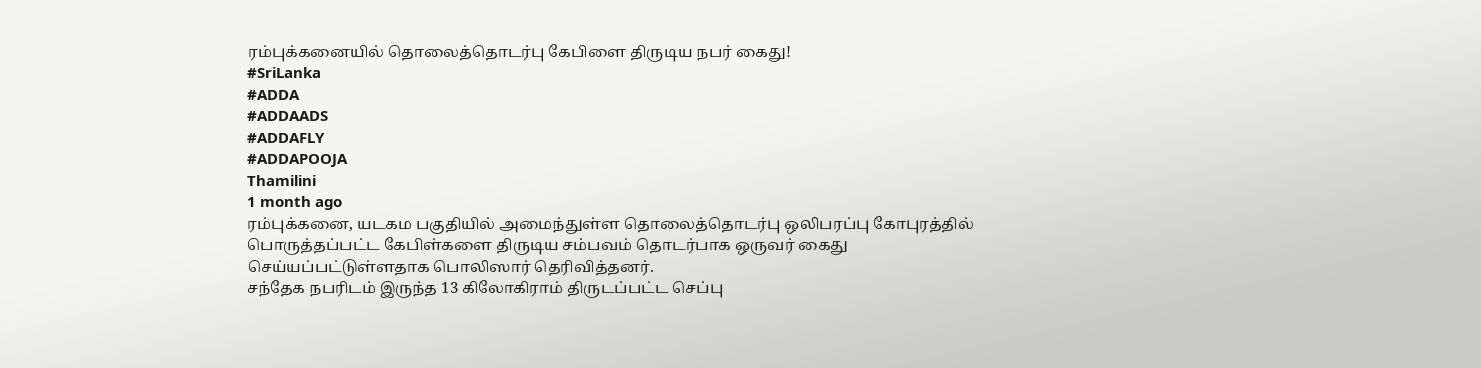ரம்புக்கனையில் தொலைத்தொடர்பு கேபிளை திருடிய நபர் கைது!
#SriLanka
#ADDA
#ADDAADS
#ADDAFLY
#ADDAPOOJA
Thamilini
1 month ago
ரம்புக்கனை, யடகம பகுதியில் அமைந்துள்ள தொலைத்தொடர்பு ஒலிபரப்பு கோபுரத்தில் பொருத்தப்பட்ட கேபிள்களை திருடிய சம்பவம் தொடர்பாக ஒருவர் கைது செய்யப்பட்டுள்ளதாக பொலிஸார் தெரிவித்தனர்.
சந்தேக நபரிடம் இருந்த 13 கிலோகிராம் திருடப்பட்ட செப்பு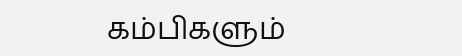கம்பிகளும்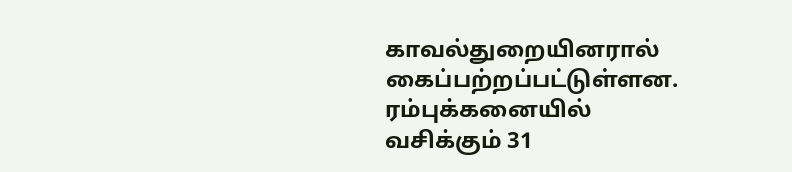காவல்துறையினரால் கைப்பற்றப்பட்டுள்ளன.
ரம்புக்கனையில் வசிக்கும் 31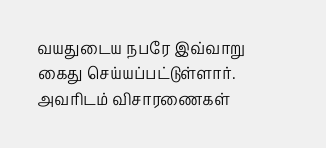வயதுடைய நபரே இவ்வாறு கைது செய்யப்பட்டுள்ளார். அவரிடம் விசாரணைகள்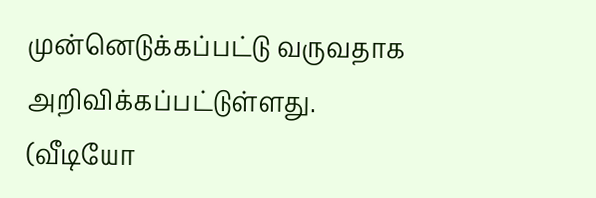முன்னெடுக்கப்பட்டு வருவதாக அறிவிக்கப்பட்டுள்ளது.
(வீடியோ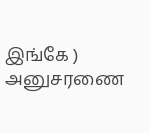இங்கே )
அனுசரணை